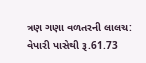ત્રણ ગણા વળતરની લાલચ: વેપારી પાસેથી રૂ.61.73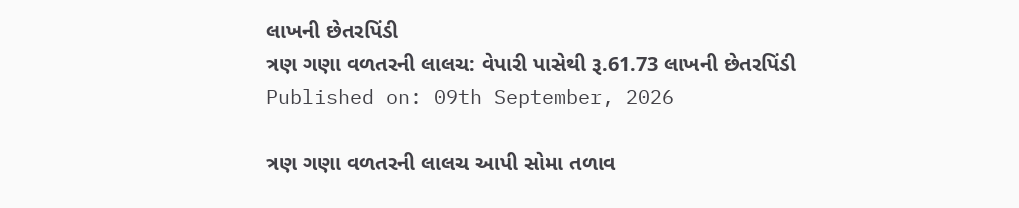લાખની છેતરપિંડી
ત્રણ ગણા વળતરની લાલચ: વેપારી પાસેથી રૂ.61.73 લાખની છેતરપિંડી
Published on: 09th September, 2026

ત્રણ ગણા વળતરની લાલચ આપી સોમા તળાવ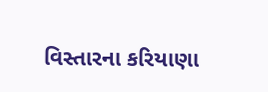વિસ્તારના કરિયાણા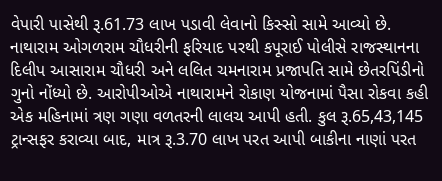વેપારી પાસેથી રૂ.61.73 લાખ પડાવી લેવાનો કિસ્સો સામે આવ્યો છે. નાથારામ ઓગળરામ ચૌધરીની ફરિયાદ પરથી કપૂરાઈ પોલીસે રાજસ્થાનના દિલીપ આસારામ ચૌધરી અને લલિત ચમનારામ પ્રજાપતિ સામે છેતરપિંડીનો ગુનો નોંધ્યો છે. આરોપીઓએ નાથારામને રોકાણ યોજનામાં પૈસા રોકવા કહી એક મહિનામાં ત્રણ ગણા વળતરની લાલચ આપી હતી. કુલ રૂ.65,43,145 ટ્રાન્સફર કરાવ્યા બાદ, માત્ર રૂ.3.70 લાખ પરત આપી બાકીના નાણાં પરત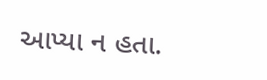આપ્યા ન હતા.